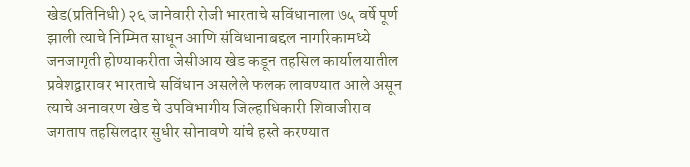खेड(प्रतिनिधी) २६ जानेवारी रोजी भारताचे सविंधानाला ७५ वर्षे पूर्ण झाली त्याचे निम्मित साधून आणि संविधानाबद्दल नागरिकामध्ये जनजागृती होण्याकरीता जेसीआय खेड कडून तहसिल कार्यालयातील प्रवेशद्वारावर भारताचे सविंधान असलेले फलक लावण्यात आले असून त्याचे अनावरण खेड चे उपविभागीय जिल्हाधिकारी शिवाजीराव जगताप तहसिलदार सुधीर सोनावणे यांचे हस्ते करण्यात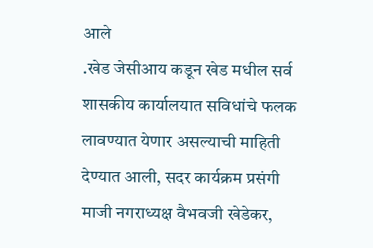आले
.खेड जेसीआय कडून खेड मधील सर्व शासकीय कार्यालयात सविधांचे फलक लावण्यात येणार असल्याची माहिती देण्यात आली, सदर कार्यक्रम प्रसंगी माजी नगराध्यक्ष वैभवजी खेडेकर,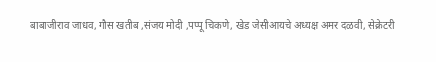बाबाजीराव जाधव, गौस खतीब ,संजय मोदी ,पप्पू चिकणे, खेड जेसीआयचे अध्यक्ष अमर दळवी, सेक्रेटरी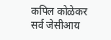कपिल कोळेकर सर्व जेसीआय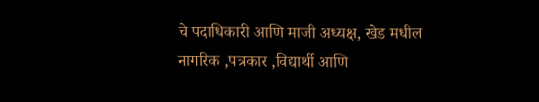चे पदाधिकारी आणि माजी अध्यक्ष, खेड मधील नागरिक ,पत्रकार ,विद्यार्थी आणि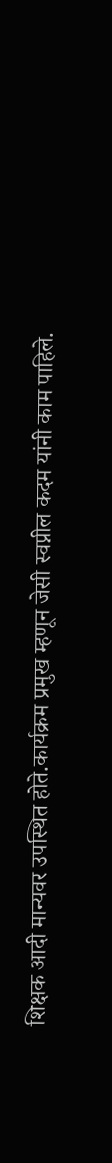शिक्षक आदी मान्यवर उपस्थित होते.कार्यक्रम प्रमुख म्हणून जेसी स्वप्नील कदम यांनी काम पाहिले.